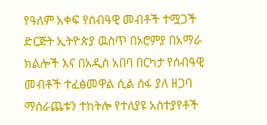የዓለም አቀፍ የሰብዓዊ መብቶች ተሟጋች ድርጅት ኢትዮጵያ ዉስጥ በኦሮምያ በአማራ ክልሎች እና በአዲስ አበባ በርካታ የሰብዓዊ መብቶች ተፈፅመዋል ሲል ሰፋ ያለ ዘጋባ ማሰራጨቱን ተከትሎ የተለያዩ አስተያየቶች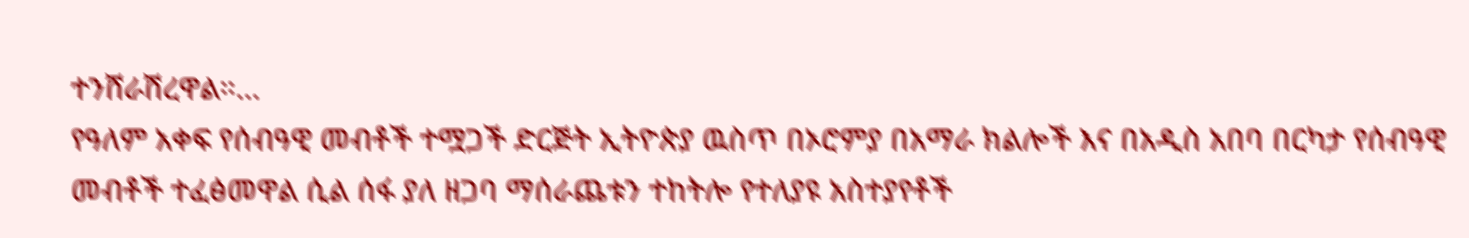ተንሸራሽረዋል።…
የዓለም አቀፍ የሰብዓዊ መብቶች ተሟጋች ድርጅት ኢትዮጵያ ዉስጥ በኦሮምያ በአማራ ክልሎች እና በአዲስ አበባ በርካታ የሰብዓዊ መብቶች ተፈፅመዋል ሲል ሰፋ ያለ ዘጋባ ማሰራጨቱን ተከትሎ የተለያዩ አስተያየቶች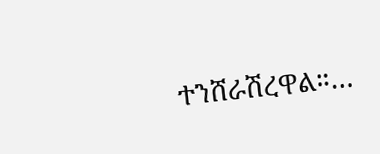ተንሸራሽረዋል።…